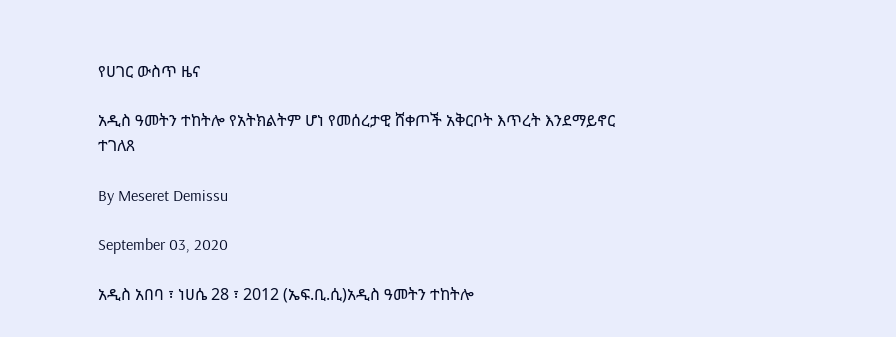የሀገር ውስጥ ዜና

አዲስ ዓመትን ተከትሎ የአትክልትም ሆነ የመሰረታዊ ሸቀጦች አቅርቦት እጥረት እንደማይኖር ተገለጸ

By Meseret Demissu

September 03, 2020

አዲስ አበባ ፣ ነሀሴ 28 ፣ 2012 (ኤፍ.ቢ.ሲ)አዲስ ዓመትን ተከትሎ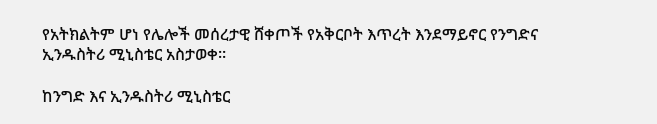የአትክልትም ሆነ የሌሎች መሰረታዊ ሸቀጦች የአቅርቦት እጥረት እንደማይኖር የንግድና ኢንዱስትሪ ሚኒስቴር አስታወቀ።

ከንግድ እና ኢንዱስትሪ ሚኒስቴር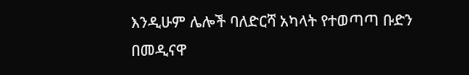እንዲሁም ሌሎች ባለድርሻ አካላት የተወጣጣ ቡድን በመዲናዋ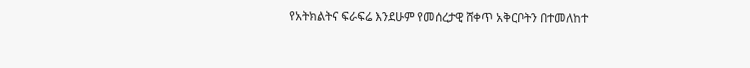የአትክልትና ፍራፍሬ እንደሁም የመሰረታዊ ሸቀጥ አቅርቦትን በተመለከተ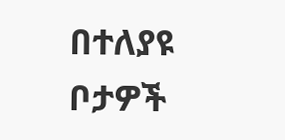በተለያዩ ቦታዎች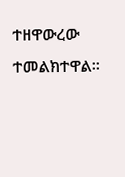ተዘዋውረው ተመልክተዋል።